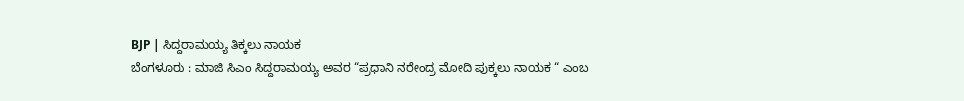BJP | ಸಿದ್ದರಾಮಯ್ಯ ತಿಕ್ಕಲು ನಾಯಕ
ಬೆಂಗಳೂರು : ಮಾಜಿ ಸಿಎಂ ಸಿದ್ದರಾಮಯ್ಯ ಅವರ “ಪ್ರಧಾನಿ ನರೇಂದ್ರ ಮೋದಿ ಪುಕ್ಕಲು ನಾಯಕ “ ಎಂಬ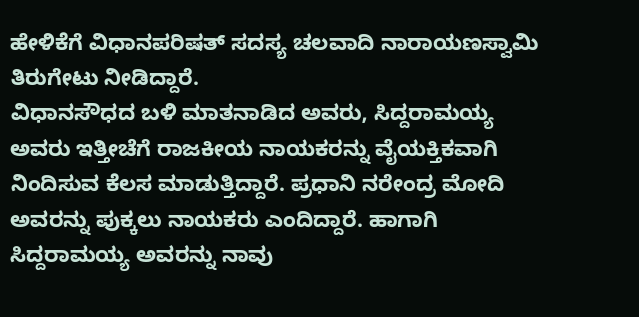ಹೇಳಿಕೆಗೆ ವಿಧಾನಪರಿಷತ್ ಸದಸ್ಯ ಚಲವಾದಿ ನಾರಾಯಣಸ್ವಾಮಿ ತಿರುಗೇಟು ನೀಡಿದ್ದಾರೆ.
ವಿಧಾನಸೌಧದ ಬಳಿ ಮಾತನಾಡಿದ ಅವರು, ಸಿದ್ದರಾಮಯ್ಯ ಅವರು ಇತ್ತೀಚೆಗೆ ರಾಜಕೀಯ ನಾಯಕರನ್ನು ವೈಯಕ್ತಿಕವಾಗಿ ನಿಂದಿಸುವ ಕೆಲಸ ಮಾಡುತ್ತಿದ್ದಾರೆ. ಪ್ರಧಾನಿ ನರೇಂದ್ರ ಮೋದಿ ಅವರನ್ನು ಪುಕ್ಕಲು ನಾಯಕರು ಎಂದಿದ್ದಾರೆ. ಹಾಗಾಗಿ ಸಿದ್ದರಾಮಯ್ಯ ಅವರನ್ನು ನಾವು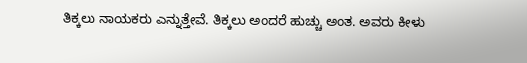ತಿಕ್ಕಲು ನಾಯಕರು ಎನ್ನುತ್ತೇವೆ. ತಿಕ್ಕಲು ಅಂದರೆ ಹುಚ್ಚು ಅಂತ. ಅವರು ಕೀಳು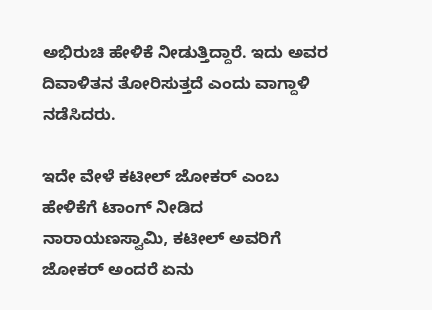ಅಭಿರುಚಿ ಹೇಳಿಕೆ ನೀಡುತ್ತಿದ್ದಾರೆ. ಇದು ಅವರ ದಿವಾಳಿತನ ತೋರಿಸುತ್ತದೆ ಎಂದು ವಾಗ್ದಾಳಿ ನಡೆಸಿದರು.

ಇದೇ ವೇಳೆ ಕಟೀಲ್ ಜೋಕರ್ ಎಂಬ ಹೇಳಿಕೆಗೆ ಟಾಂಗ್ ನೀಡಿದ ನಾರಾಯಣಸ್ವಾಮಿ, ಕಟೀಲ್ ಅವರಿಗೆ ಜೋಕರ್ ಅಂದರೆ ಏನು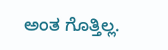ಅಂತ ಗೊತ್ತಿಲ್ಲ.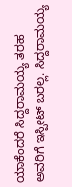ಯಾಕೆಂದರೆ ಸಿದ್ದರಾಮಯ್ಯ ತರಹ ಅವರಿಗೆ ಇಸ್ಪೀಟ್ ಬರಲ್ಲ. ಸಿದ್ದರಾಮಯ್ಯ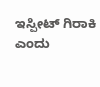ಇಸ್ಪೀಟ್ ಗಿರಾಕಿ ಎಂದು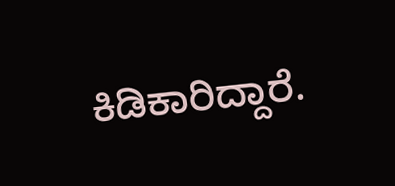ಕಿಡಿಕಾರಿದ್ದಾರೆ.